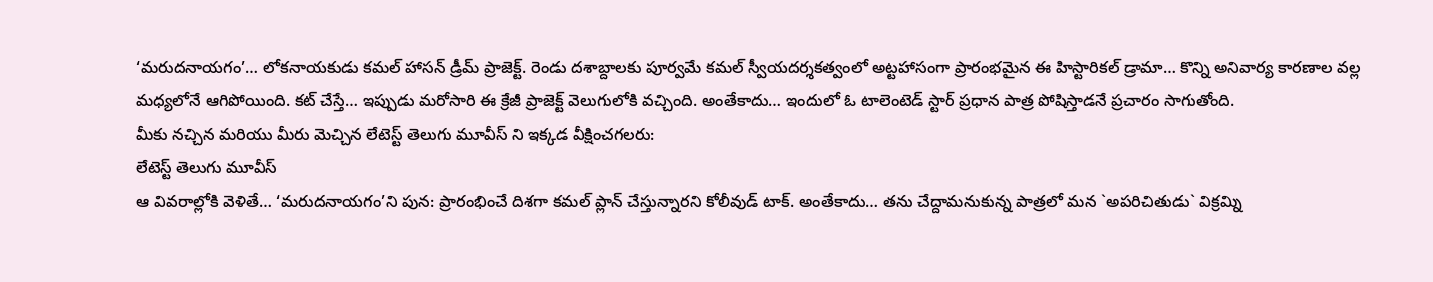‘మరుదనాయగం’… లోకనాయకుడు కమల్ హాసన్ డ్రీమ్ ప్రాజెక్ట్. రెండు దశాబ్దాలకు పూర్వమే కమల్ స్వీయదర్శకత్వంలో అట్టహాసంగా ప్రారంభమైన ఈ హిస్టారికల్ డ్రామా… కొన్ని అనివార్య కారణాల వల్ల మధ్యలోనే ఆగిపోయింది. కట్ చేస్తే… ఇప్పుడు మరోసారి ఈ క్రేజీ ప్రాజెక్ట్ వెలుగులోకి వచ్చింది. అంతేకాదు… ఇందులో ఓ టాలెంటెడ్ స్టార్ ప్రధాన పాత్ర పోషిస్తాడనే ప్రచారం సాగుతోంది.
మీకు నచ్చిన మరియు మీరు మెచ్చిన లేటెస్ట్ తెలుగు మూవీస్ ని ఇక్కడ వీక్షించగలరు:
లేటెస్ట్ తెలుగు మూవీస్
ఆ వివరాల్లోకి వెళితే… ‘మరుదనాయగం’ని పున: ప్రారంభించే దిశగా కమల్ ప్లాన్ చేస్తున్నారని కోలీవుడ్ టాక్. అంతేకాదు… తను చేద్దామనుకున్న పాత్రలో మన `అపరిచితుడు` విక్రమ్ని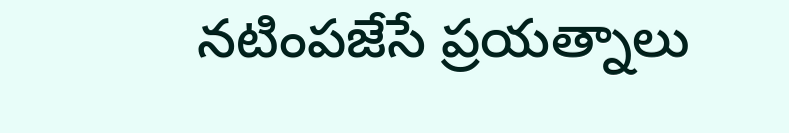నటింపజేసే ప్రయత్నాలు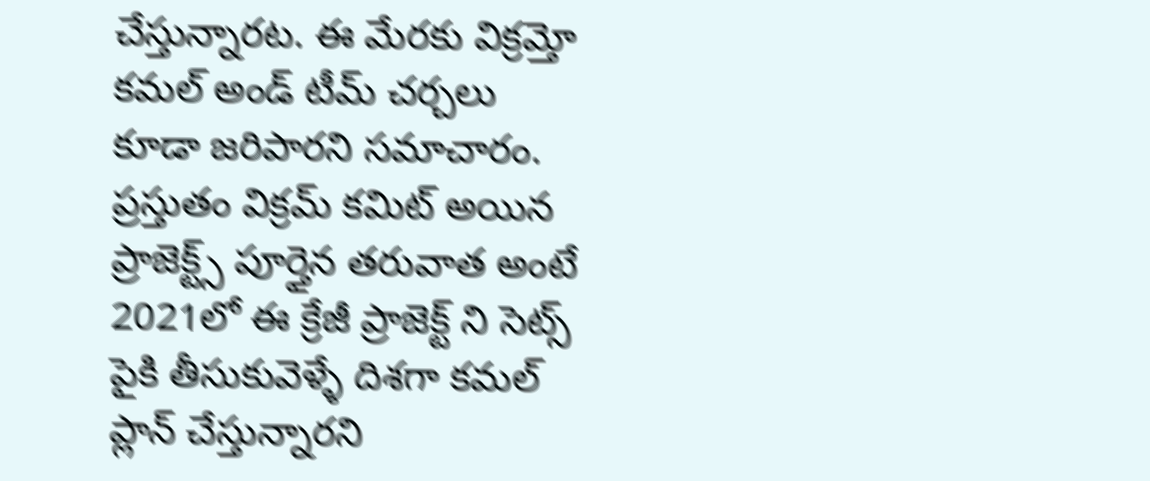చేస్తున్నారట. ఈ మేరకు విక్రమ్తో కమల్ అండ్ టీమ్ చర్చలు కూడా జరిపారని సమాచారం. ప్రస్తుతం విక్రమ్ కమిట్ అయిన ప్రాజెక్ట్స్ పూర్తైన తరువాత అంటే 2021లో ఈ క్రేజీ ప్రాజెక్ట్ ని సెట్స్ పైకి తీసుకువెళ్ళే దిశగా కమల్ ప్లాన్ చేస్తున్నారని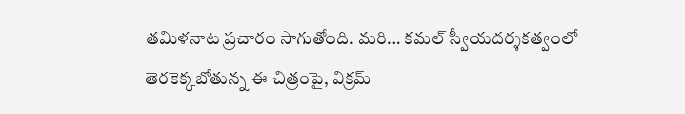తమిళనాట ప్రచారం సాగుతోంది. మరి… కమల్ స్వీయదర్శకత్వంలో తెరకెక్కబోతున్న ఈ చిత్రంపై, విక్రమ్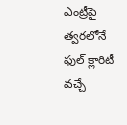ఎంట్రీపై త్వరలోనే ఫుల్ క్లారిటీ వచ్చే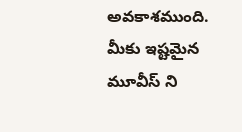అవకాశముంది.
మీకు ఇష్టమైన మూవీస్ ని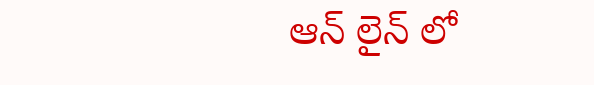ఆన్ లైన్ లో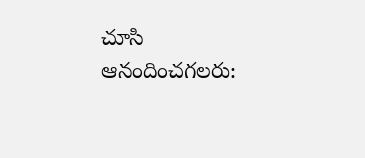చూసి ఆనందించగలరు: